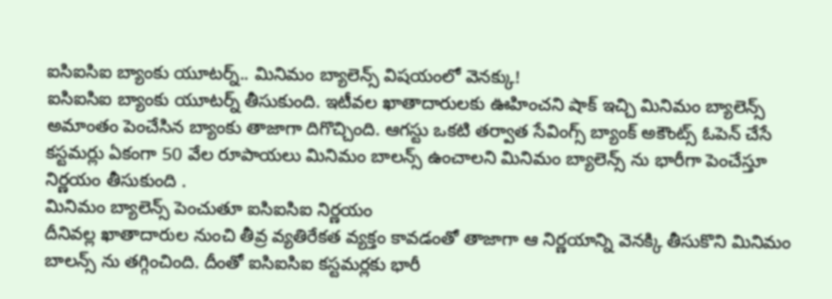ఐసిఐసిఐ బ్యాంకు యూటర్న్.. మినిమం బ్యాలెన్స్ విషయంలో వెనక్కు!
ఐసిఐసిఐ బ్యాంకు యూటర్న్ తీసుకుంది. ఇటీవల ఖాతాదారులకు ఊహించని షాక్ ఇచ్చి మినిమం బ్యాలెన్స్ అమాంతం పెంచేసిన బ్యాంకు తాజాగా దిగొచ్చింది. ఆగస్టు ఒకటి తర్వాత సేవింగ్స్ బ్యాంక్ అకౌంట్స్ ఓపెన్ చేసే కస్టమర్లు ఏకంగా 50 వేల రూపాయలు మినిమం బాలన్స్ ఉంచాలని మినిమం బ్యాలెన్స్ ను భారీగా పెంచేస్తూ నిర్ణయం తీసుకుంది .
మినిమం బ్యాలెన్స్ పెంచుతూ ఐసిఐసిఐ నిర్ణయం
దీనివల్ల ఖాతాదారుల నుంచి తీవ్ర వ్యతిరేకత వ్యక్తం కావడంతో తాజాగా ఆ నిర్ణయాన్ని వెనక్కి తీసుకొని మినిమం బాలన్స్ ను తగ్గించింది. దీంతో ఐసిఐసిఐ కస్టమర్లకు భారీ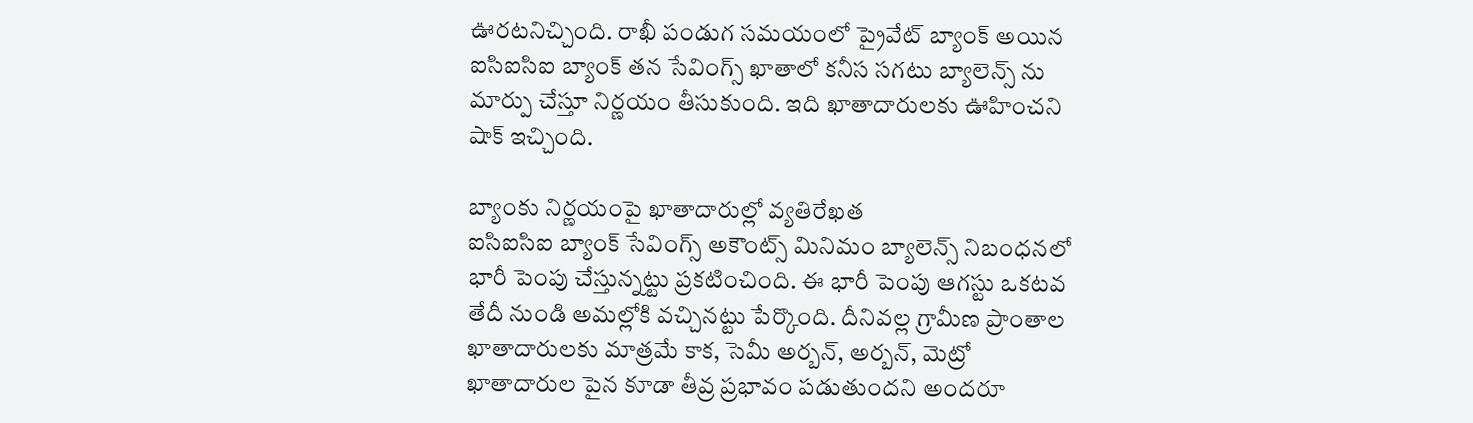ఊరటనిచ్చింది. రాఖీ పండుగ సమయంలో ప్రైవేట్ బ్యాంక్ అయిన ఐసిఐసిఐ బ్యాంక్ తన సేవింగ్స్ ఖాతాలో కనీస సగటు బ్యాలెన్స్ ను మార్పు చేస్తూ నిర్ణయం తీసుకుంది. ఇది ఖాతాదారులకు ఊహించని షాక్ ఇచ్చింది.

బ్యాంకు నిర్ణయంపై ఖాతాదారుల్లో వ్యతిరేఖత
ఐసిఐసిఐ బ్యాంక్ సేవింగ్స్ అకౌంట్స్ మినిమం బ్యాలెన్స్ నిబంధనలో భారీ పెంపు చేస్తున్నట్టు ప్రకటించింది. ఈ భారీ పెంపు ఆగస్టు ఒకటవ తేదీ నుండి అమల్లోకి వచ్చినట్టు పేర్కొంది. దీనివల్ల గ్రామీణ ప్రాంతాల ఖాతాదారులకు మాత్రమే కాక, సెమీ అర్బన్, అర్బన్, మెట్రో ఖాతాదారుల పైన కూడా తీవ్ర ప్రభావం పడుతుందని అందరూ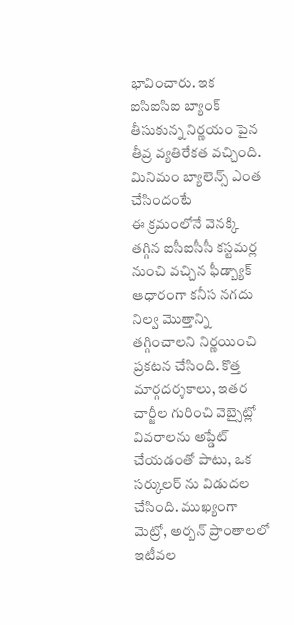భావించారు. ఇక ఐసిఐసిఐ బ్యాంక్ తీసుకున్న నిర్ణయం పైన తీవ్ర వ్యతిరేకత వచ్చింది.
మినిమం బ్యాలెన్స్ ఎంత చేసిందంటే
ఈ క్రమంలోనే వెనక్కి తగ్గిన ఐసీఐసీసీ కస్టమర్ల నుంచి వచ్చిన ఫీడ్బ్యాక్ ఆధారంగా కనీస నగదు నిల్వ మొత్తాన్ని తగ్గించాలని నిర్ణయించి ప్రకటన చేసింది. కొత్త మార్గదర్శకాలు, ఇతర చార్జీల గురించి వెబ్సైట్లో వివరాలను అప్డేట్ చేయడంతో పాటు, ఒక సర్కులర్ ను విడుదల చేసింది. ముఖ్యంగా మెట్రో, అర్బన్ ప్రాంతాలలో ఇటీవల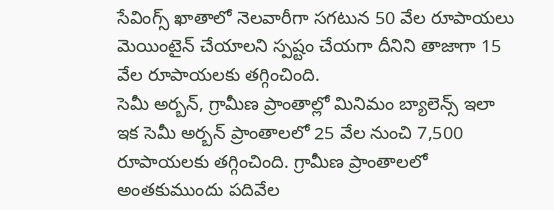సేవింగ్స్ ఖాతాలో నెలవారీగా సగటున 50 వేల రూపాయలు మెయింటైన్ చేయాలని స్పష్టం చేయగా దీనిని తాజాగా 15 వేల రూపాయలకు తగ్గించింది.
సెమీ అర్బన్, గ్రామీణ ప్రాంతాల్లో మినిమం బ్యాలెన్స్ ఇలా
ఇక సెమీ అర్బన్ ప్రాంతాలలో 25 వేల నుంచి 7,500 రూపాయలకు తగ్గించింది. గ్రామీణ ప్రాంతాలలో అంతకుముందు పదివేల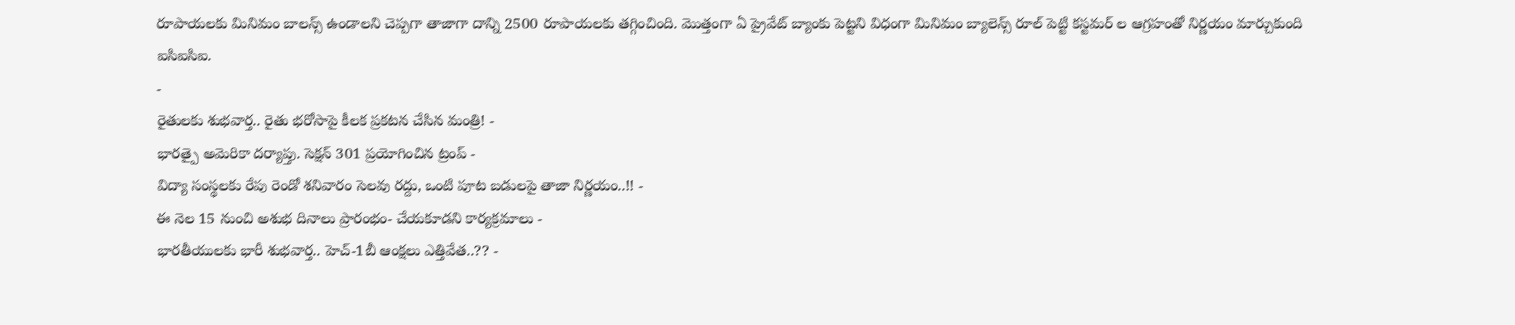రూపాయలకు మినిమం బాలన్స్ ఉండాలని చెప్పగా తాజాగా దాన్ని 2500 రూపాయలకు తగ్గించింది. మొత్తంగా ఏ ప్రైవేట్ బ్యాంకు పెట్టని విధంగా మినిమం బ్యాలెన్స్ రూల్ పెట్టి కస్టమర్ ల ఆగ్రహంతో నిర్ణయం మార్చుకుంది ఐసిఐసిఐ.
-
రైతులకు శుభవార్త.. రైతు భరోసాపై కీలక ప్రకటన చేసిన మంత్రి! -
భారత్పై అమెరికా దర్యాప్తు. సెక్షన్ 301 ప్రయోగించిన ట్రంప్ -
విద్యా సంస్థలకు రేపు రెండో శనివారం సెలవు రద్దు, ఒంటి పూట బడులపై తాజా నిర్ణయం..!! -
ఈ నెల 15 నుంచి అశుభ దినాలు ప్రారంభం- చేయకూడని కార్యక్రమాలు -
భారతీయులకు భారీ శుభవార్త.. హెచ్-1బీ ఆంక్షలు ఎత్తివేత..?? -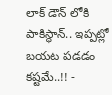లాక్ డౌన్ లోకి పాకిస్థాన్.. ఇప్పట్లో బయట పడడం కష్టమే..!! -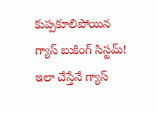కుప్పకూలిపోయిన గ్యాస్ బుకింగ్ సిస్టమ్! ఇలా చేస్తేనే గ్యాస్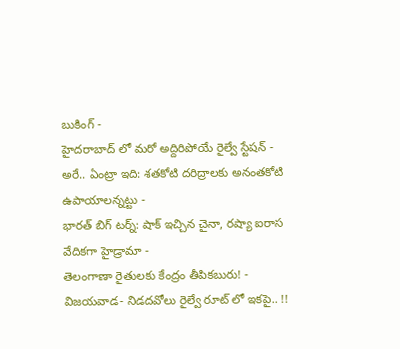బుకింగ్ -
హైదరాబాద్ లో మరో అద్దిరిపోయే రైల్వే స్టేషన్ -
అరే.. ఏంట్రా ఇది: శతకోటి దరిద్రాలకు అనంతకోటి ఉపాయాలన్నట్టు -
భారత్ బిగ్ టర్న్: షాక్ ఇచ్చిన చైనా, రష్యా ఐరాస వేదికగా హైడ్రామా -
తెలంగాణా రైతులకు కేంద్రం తీపికబురు! -
విజయవాడ- నిడదవోలు రైల్వే రూట్ లో ఇకపై.. !!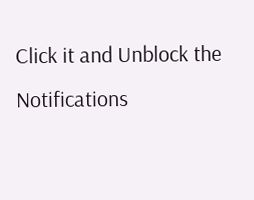Click it and Unblock the Notifications